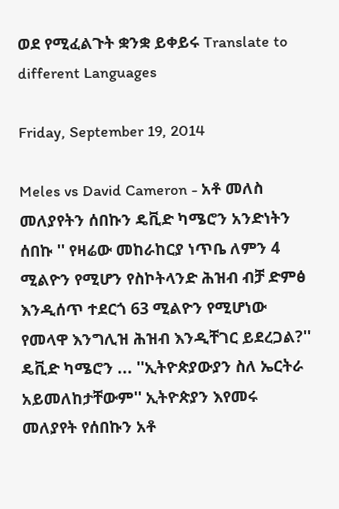ወደ የሚፈልጉት ቋንቋ ይቀይሩ Translate to different Languages

Friday, September 19, 2014

Meles vs David Cameron - አቶ መለስ መለያየትን ሰበኩን ዴቪድ ካሜሮን አንድነትን ሰበኩ '' የዛሬው መከራከርያ ነጥቤ ለምን 4 ሚልዮን የሚሆን የስኮትላንድ ሕዝብ ብቻ ድምፅ እንዲሰጥ ተደርጎ 63 ሚልዮን የሚሆነው የመላዋ እንግሊዝ ሕዝብ እንዲቸገር ይደረጋል?'' ዴቪድ ካሜሮን ... ''ኢትዮጵያውያን ስለ ኤርትራ አይመለከታቸውም'' ኢትዮጵያን እየመሩ መለያየት የሰበኩን አቶ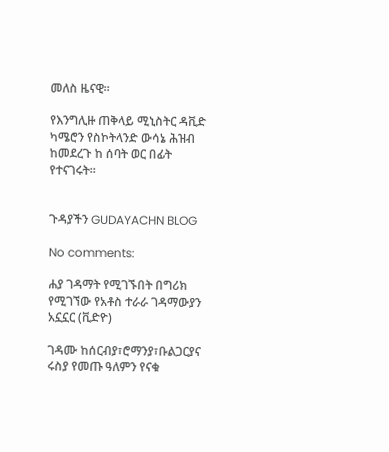መለስ ዜናዊ።

የእንግሊዙ ጠቅላይ ሚኒስትር ዳቪድ ካሜሮን የስኮትላንድ ውሳኔ ሕዝብ ከመደረጉ ከ ሰባት ወር በፊት የተናገሩት።


ጉዳያችን GUDAYACHN BLOG

No comments:

ሐያ ገዳማት የሚገኙበት በግሪክ የሚገኘው የአቶስ ተራራ ገዳማውያን አኗኗር (ቪድዮ)

ገዳሙ ከሰርብያ፣ሮማንያ፣ቡልጋርያና ሩስያ የመጡ ዓለምን የናቁ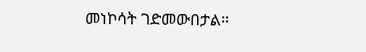መነኮሳት ገድመውበታል።